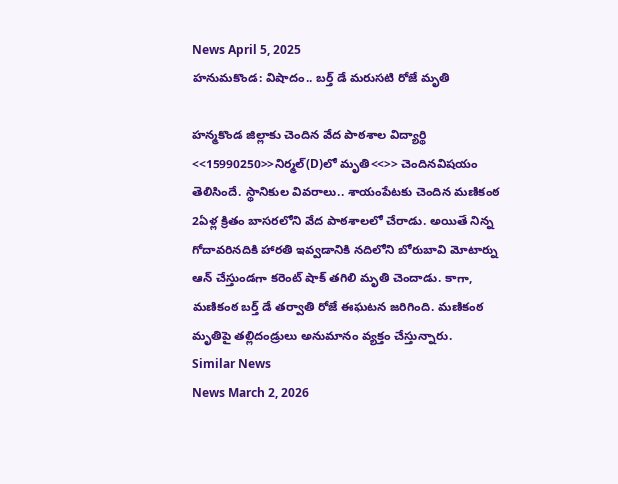News April 5, 2025
హనుమకొండ: విషాదం.. బర్త్ డే మరుసటి రోజే మృతి

హన్మకొండ జిల్లాకు చెందిన వేద పాఠశాల విద్యార్థి <<15990250>>నిర్మల్(D)లో మృతి<<>> చెందినవిషయం తెలిసిందే. స్థానికుల వివరాలు.. శాయంపేటకు చెందిన మణికంఠ 2ఏళ్ల క్రితం బాసరలోని వేద పాఠశాలలో చేరాడు. అయితే నిన్న గోదావరినదికి హారతి ఇవ్వడానికి నదిలోని బోరుబావి మోటార్ను ఆన్ చేస్తుండగా కరెంట్ షాక్ తగిలి మృతి చెందాడు. కాగా, మణికంఠ బర్త్ డే తర్వాతి రోజే ఈఘటన జరిగింది. మణికంఠ మృతిపై తల్లిదండ్రులు అనుమానం వ్యక్తం చేస్తున్నారు.
Similar News
News March 2, 2026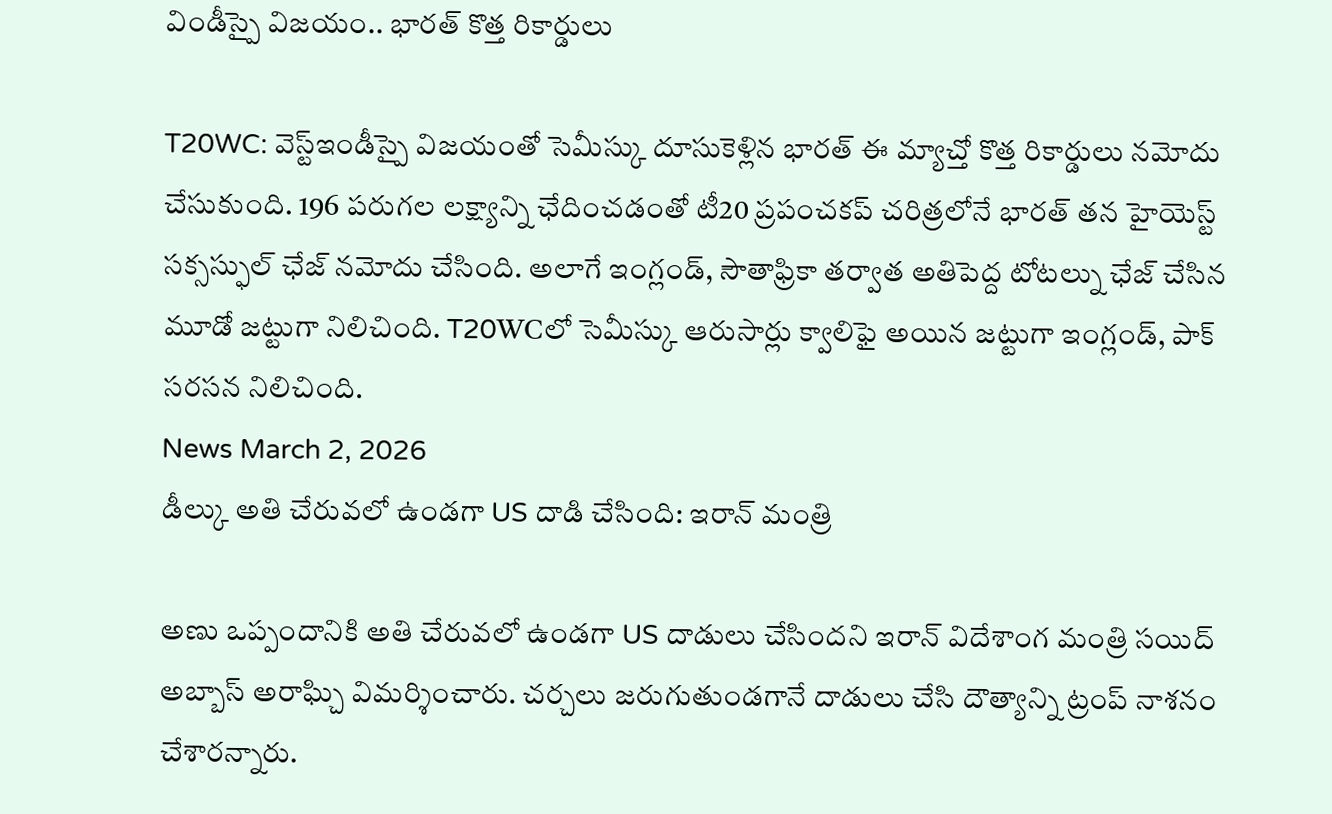విండీస్పై విజయం.. భారత్ కొత్త రికార్డులు

T20WC: వెస్ట్ఇండీస్పై విజయంతో సెమీస్కు దూసుకెళ్లిన భారత్ ఈ మ్యాచ్తో కొత్త రికార్డులు నమోదు చేసుకుంది. 196 పరుగల లక్ష్యాన్ని ఛేదించడంతో టీ20 ప్రపంచకప్ చరిత్రలోనే భారత్ తన హైయెస్ట్ సక్సస్ఫుల్ ఛేజ్ నమోదు చేసింది. అలాగే ఇంగ్లండ్, సౌతాఫ్రికా తర్వాత అతిపెద్ద టోటల్ను ఛేజ్ చేసిన మూడో జట్టుగా నిలిచింది. T20WCలో సెమీస్కు ఆరుసార్లు క్వాలిఫై అయిన జట్టుగా ఇంగ్లండ్, పాక్ సరసన నిలిచింది.
News March 2, 2026
డీల్కు అతి చేరువలో ఉండగా US దాడి చేసింది: ఇరాన్ మంత్రి

అణు ఒప్పందానికి అతి చేరువలో ఉండగా US దాడులు చేసిందని ఇరాన్ విదేశాంగ మంత్రి సయిద్ అబ్బాస్ అరాఘ్చి విమర్శించారు. చర్చలు జరుగుతుండగానే దాడులు చేసి దౌత్యాన్ని ట్రంప్ నాశనం చేశారన్నారు.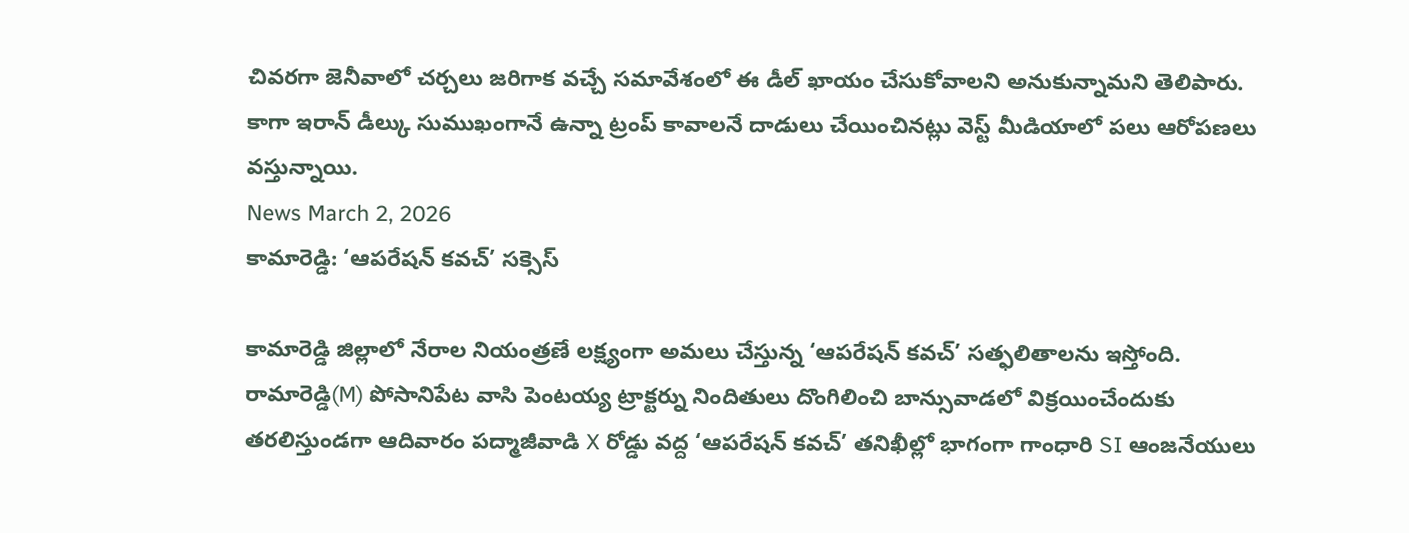చివరగా జెనీవాలో చర్చలు జరిగాక వచ్చే సమావేశంలో ఈ డీల్ ఖాయం చేసుకోవాలని అనుకున్నామని తెలిపారు. కాగా ఇరాన్ డీల్కు సుముఖంగానే ఉన్నా ట్రంప్ కావాలనే దాడులు చేయించినట్లు వెస్ట్ మీడియాలో పలు ఆరోపణలు వస్తున్నాయి.
News March 2, 2026
కామారెడ్డి: ‘ఆపరేషన్ కవచ్’ సక్సెస్

కామారెడ్డి జిల్లాలో నేరాల నియంత్రణే లక్ష్యంగా అమలు చేస్తున్న ‘ఆపరేషన్ కవచ్’ సత్ఫలితాలను ఇస్తోంది. రామారెడ్డి(M) పోసానిపేట వాసి పెంటయ్య ట్రాక్టర్ను నిందితులు దొంగిలించి బాన్సువాడలో విక్రయించేందుకు తరలిస్తుండగా ఆదివారం పద్మాజీవాడి X రోడ్డు వద్ద ‘ఆపరేషన్ కవచ్’ తనిఖీల్లో భాగంగా గాంధారి SI ఆంజనేయులు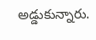అడ్డుకున్నారు.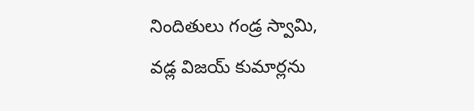నిందితులు గండ్ర స్వామి, వడ్ల విజయ్ కుమార్లను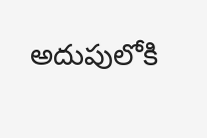అదుపులోకి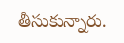తీసుకున్నారు.